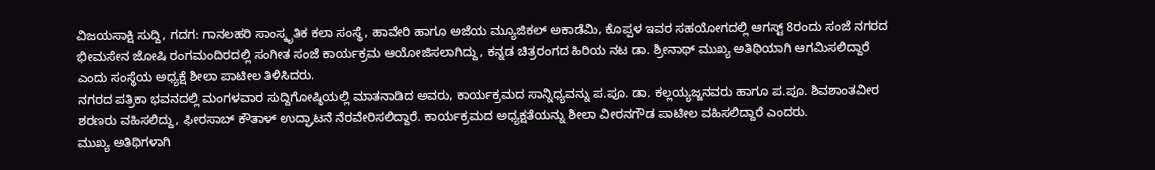ವಿಜಯಸಾಕ್ಷಿ ಸುದ್ದಿ, ಗದಗ: ಗಾನಲಹರಿ ಸಾಂಸ್ಕೃತಿಕ ಕಲಾ ಸಂಸ್ಥೆ, ಹಾವೇರಿ ಹಾಗೂ ಅಜೆಯ ಮ್ಯೂಜಿಕಲ್ ಅಕಾಡೆಮಿ, ಕೊಪ್ಪಳ ಇವರ ಸಹಯೋಗದಲ್ಲಿ ಆಗಸ್ಟ್ 8ರಂದು ಸಂಜೆ ನಗರದ ಭೀಮಸೇನ ಜೋಷಿ ರಂಗಮಂದಿರದಲ್ಲಿ ಸಂಗೀತ ಸಂಜೆ ಕಾರ್ಯಕ್ರಮ ಆಯೋಜಿಸಲಾಗಿದ್ದು, ಕನ್ನಡ ಚಿತ್ರರಂಗದ ಹಿರಿಯ ನಟ ಡಾ. ಶ್ರೀನಾಥ್ ಮುಖ್ಯ ಅತಿಥಿಯಾಗಿ ಆಗಮಿಸಲಿದ್ದಾರೆ ಎಂದು ಸಂಸ್ಥೆಯ ಅಧ್ಯಕ್ಷೆ ಶೀಲಾ ಪಾಟೀಲ ತಿಳಿಸಿದರು.
ನಗರದ ಪತ್ರಿಕಾ ಭವನದಲ್ಲಿ ಮಂಗಳವಾರ ಸುದ್ದಿಗೋಷ್ಠಿಯಲ್ಲಿ ಮಾತನಾಡಿದ ಅವರು, ಕಾರ್ಯಕ್ರಮದ ಸಾನ್ನಿಧ್ಯವನ್ನು ಪ.ಪೂ. ಡಾ. ಕಲ್ಲಯ್ಯಜ್ಜನವರು ಹಾಗೂ ಪ.ಪೂ. ಶಿವಶಾಂತವೀರ ಶರಣರು ವಹಿಸಲಿದ್ದು, ಫೀರಸಾಬ್ ಕೌತಾಳ್ ಉದ್ಘಾಟನೆ ನೆರವೇರಿಸಲಿದ್ದಾರೆ. ಕಾರ್ಯಕ್ರಮದ ಅಧ್ಯಕ್ಷತೆಯನ್ನು ಶೀಲಾ ವೀರನಗೌಡ ಪಾಟೀಲ ವಹಿಸಲಿದ್ದಾರೆ ಎಂದರು.
ಮುಖ್ಯ ಅತಿಥಿಗಳಾಗಿ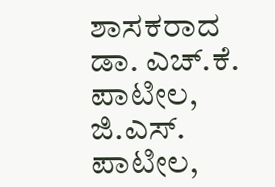ಶಾಸಕರಾದ ಡಾ. ಎಚ್.ಕೆ. ಪಾಟೀಲ, ಜಿ.ಎಸ್. ಪಾಟೀಲ,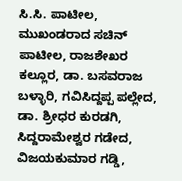ಸಿ.ಸಿ. ಪಾಟೀಲ, ಮುಖಂಡರಾದ ಸಚಿನ್ ಪಾಟೀಲ, ರಾಜಶೇಖರ ಕಲ್ಲೂರ, ಡಾ. ಬಸವರಾಜ ಬಳ್ಳಾರಿ, ಗವಿಸಿದ್ದಪ್ಪ ಪಲ್ಲೇದ, ಡಾ. ಶ್ರೀಧರ ಕುರಡಗಿ, ಸಿದ್ದರಾಮೇಶ್ವರ ಗಡೇದ, ವಿಜಯಕುಮಾರ ಗಡ್ಡಿ,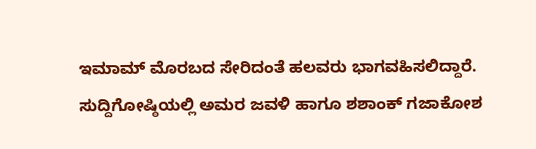ಇಮಾಮ್ ಮೊರಬದ ಸೇರಿದಂತೆ ಹಲವರು ಭಾಗವಹಿಸಲಿದ್ದಾರೆ.
ಸುದ್ದಿಗೋಷ್ಠಿಯಲ್ಲಿ ಅಮರ ಜವಳಿ ಹಾಗೂ ಶಶಾಂಕ್ ಗಜಾಕೋಶ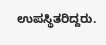ಉಪಸ್ಥಿತರಿದ್ದರು.